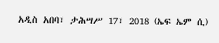አዲስ አበባ፣ ታሕሣሥ 17፣ 2018 (ኤፍ ኤም ሲ)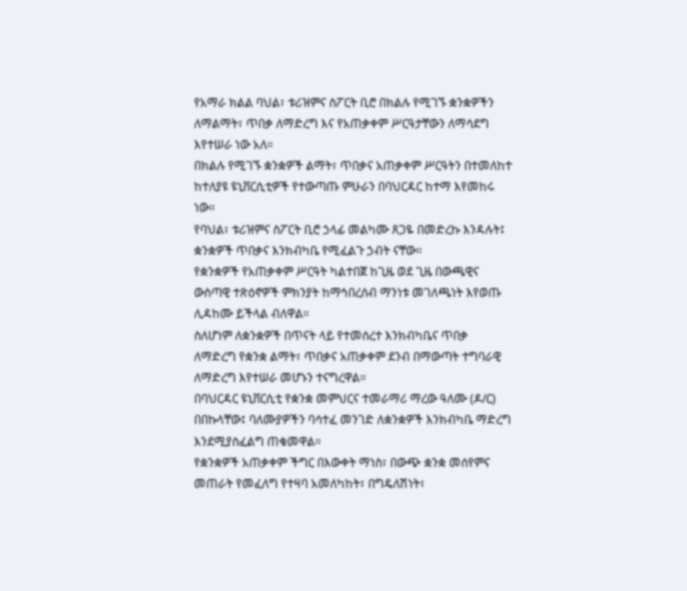የአማራ ክልል ባህል፣ ቱሪዝምና ስፖርት ቢሮ በክልሉ የሚገኙ ቋንቋዎችን ለማልማት፣ ጥበቃ ለማድረግ እና የአጠቃቀም ሥርዓታቸውን ለማሳደግ እየተሠራ ነው አለ።
በክልሉ የሚገኙ ቋንቋዎች ልማት፣ ጥበቃና አጠቃቀም ሥርዓትን በተመለከተ ከተለያዩ ዩኒቨርሲቲዎች የተውጣጡ ምሁራን በባህርዳር ከተማ እየመከሩ ነው።
የባህል፣ ቱሪዝምና ስፖርት ቢሮ ኃላፊ መልካሙ ጸጋዬ በመድረኩ እንዳሉት፤ ቋንቋዎች ጥበቃና እንክብካቤ የሚፈልጉ ኃብት ናቸው።
የቋንቋዎች የአጠቃቀም ሥርዓት ካልተበጀ ከጊዜ ወደ ጊዜ በውጫዊና ውስጣዊ ተጽዕኖዎች ምክንያት ከማኅበረሰብ ማንነቱ መገለጫነት እየወጡ ሊዳከሙ ይችላል ብለዋል።
ስለሆነም ለቋንቋዎች በጥናት ላይ የተመሰረተ እንክብካቤና ጥበቃ ለማድረግ የቋንቋ ልማት፣ ጥበቃና አጠቃቀም ደንብ በማውጣት ተግባራዊ ለማድረግ እየተሠራ መሆኑን ተናግረዋል።
በባህርዳር ዩኒቨርሲቲ የቋንቋ መምህርና ተመራማሪ ማረው ዓለሙ (ዶ/ር) በበኩላቸው፤ ባለሙያዎችን ባሳተፈ መንገድ ለቋንቋዎች እንክብካቤ ማድረግ እንደሚያስፈልግ ጠቁመዋል።
የቋንቋዎች አጠቃቀም ችግር በእውቀት ማነስ፣ በውጭ ቋንቋ መሰየምና መጠራት የመፈለግ የተዛባ አመለካከት፣ በግዴለሽነት፣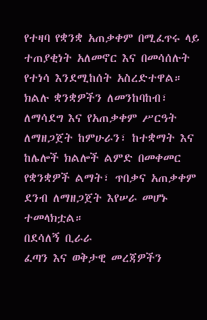የተዛባ የቋንቋ አጠቃቀም በሚፈጥሩ ላይ ተጠያቂነት አለመኖር እና በመሳሰሉት የተነሳ እንደሚከሰት አስረድተዋል።
ክልሉ ቋንቋዎችን ለመንከባከብ፣ ለማሳደግ እና የአጠቃቀም ሥርዓት ለማዘጋጀት ከምሁራን፣ ከተቋማት እና ከሌሎች ክልሎች ልምድ በመቀመር የቋንቋዎች ልማት፣ ጥበቃና አጠቃቀም ደንብ ለማዘጋጀት እየሠራ መሆኑ ተመላክቷል።
በደሳለኝ ቢራራ
ፈጣን እና ወቅታዊ መረጃዎችን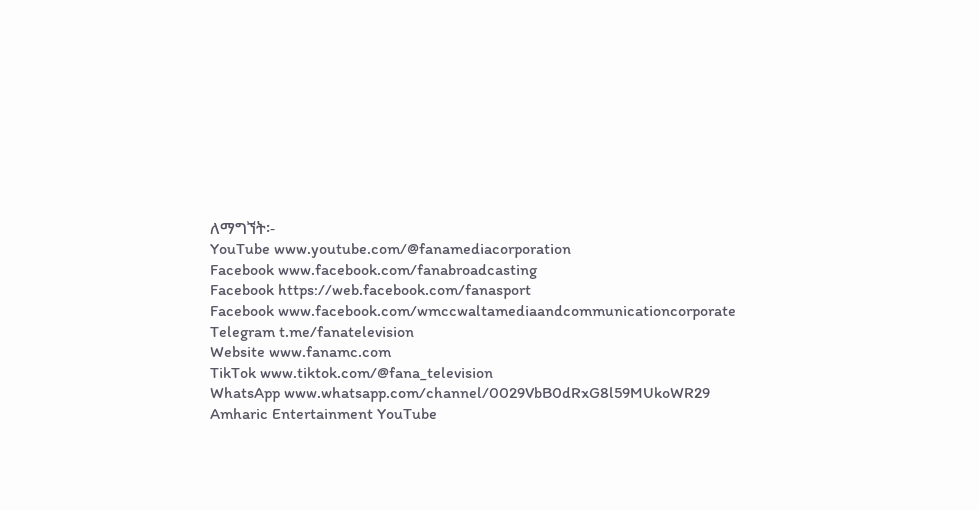ለማግኘት፡-
YouTube www.youtube.com/@fanamediacorporation
Facebook www.facebook.com/fanabroadcasting
Facebook https://web.facebook.com/fanasport
Facebook www.facebook.com/wmccwaltamediaandcommunicationcorporate
Telegram t.me/fanatelevision
Website www.fanamc.com
TikTok www.tiktok.com/@fana_television
WhatsApp www.whatsapp.com/channel/0029VbB0dRxG8l59MUkoWR29
Amharic Entertainment YouTube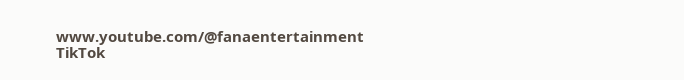www.youtube.com/@fanaentertainment
TikTok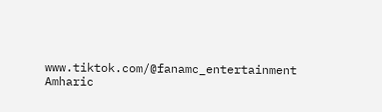www.tiktok.com/@fanamc_entertainment
Amharic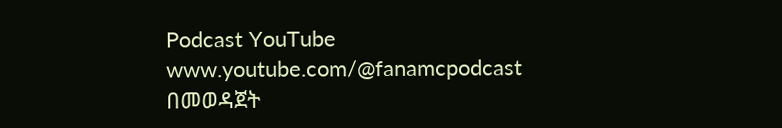Podcast YouTube www.youtube.com/@fanamcpodcast በመወዳጀት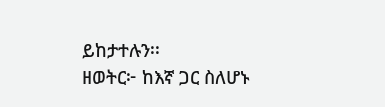ይከታተሉን፡፡
ዘወትር፦ ከእኛ ጋር ስለሆኑ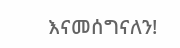እናመሰግናለን!